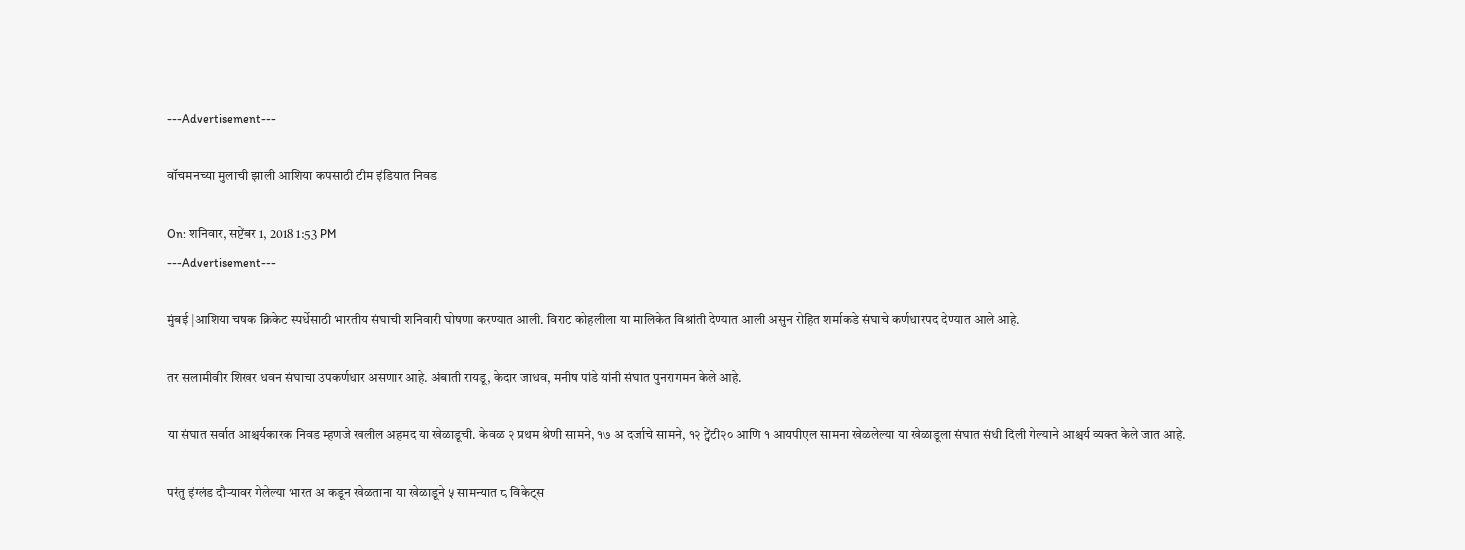---Advertisement---

वॉचमनच्या मुलाची झाली आशिया कपसाठी टीम इंडियात निवड

On: शनिवार, सप्टेंबर 1, 2018 1:53 PM
---Advertisement---

मुंबई |आशिया चषक क्रिकेट स्पर्धेसाठी भारतीय संघाची शनिवारी घोषणा करण्यात आली. विराट कोहलीला या मालिकेत विश्रांती देण्यात आली असुन रोहित शर्माकडे संघाचे कर्णधारपद देण्यात आले आहे.

तर सलामीवीर शिखर धवन संघाचा उपकर्णधार असणार आहे. अंबाती रायडू, केदार जाधव, मनीष पांडे यांनी संघात पुनरागमन केले आहे.

या संघात सर्वात आश्चर्यकारक निवड म्हणजे खलील अहमद या खेळाडूची. केवळ २ प्रथम श्रेणी सामने, १७ अ दर्जाचे सामने, १२ ट्वेंटी२० आणि १ आयपीएल सामना खेळलेल्या या खेळाडूला संघात संधी दिली गेल्याने आश्चर्य व्यक्त केले जात आहे.

परंतु इंग्लंड दौऱ्यावर गेलेल्या भारत अ कडून खेळताना या खेळाडूने ५ सामन्यात ८ विकेट्स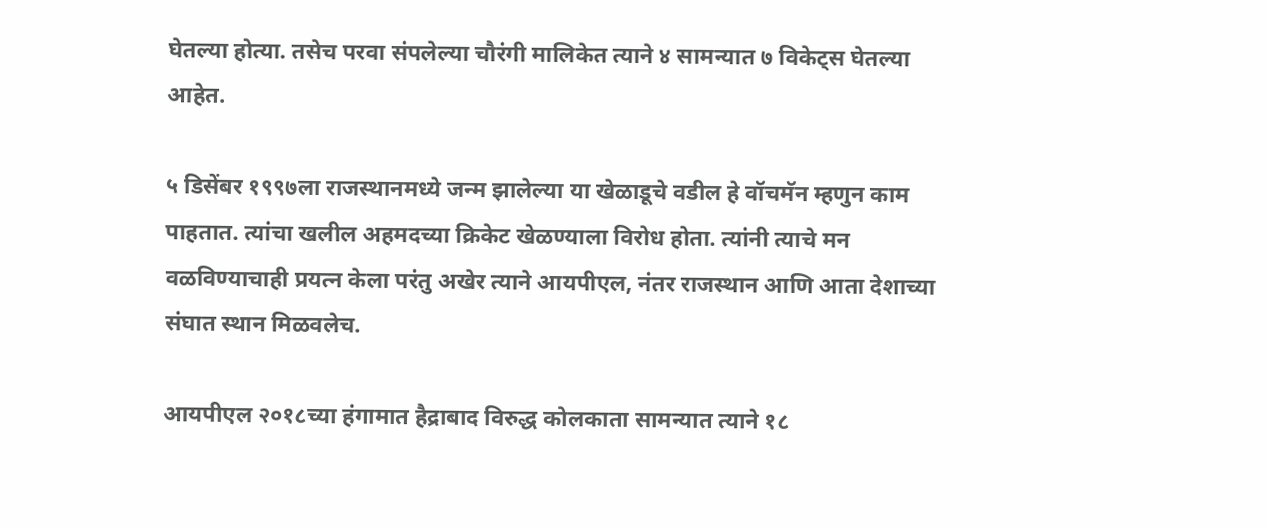घेतल्या होत्या. तसेच परवा संपलेल्या चौरंगी मालिकेत त्याने ४ सामन्यात ७ विकेट्स घेतल्या आहेत.

५ डिसेंबर १९९७ला राजस्थानमध्ये जन्म झालेल्या या खेळाडूचे वडील हे वॉचमॅन म्हणुन काम पाहतात. त्यांचा खलील अहमदच्या क्रिकेट खेळण्याला विरोध होता. त्यांनी त्याचे मन वळविण्याचाही प्रयत्न केला परंतु अखेर त्याने आयपीएल, नंतर राजस्थान आणि आता देशाच्या संघात स्थान मिळवलेच.

आयपीएल २०१८च्या हंगामात हैद्राबाद विरुद्ध कोलकाता सामन्यात त्याने १८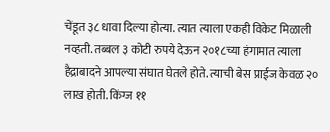चेंडूत ३८ धावा दिल्या होत्या. त्यात त्याला एकही विकेट मिळाली नव्हती. तब्बल ३ कोटी रुपये देऊन २०१८च्या हंगामात त्याला हैद्राबादने आपल्या संघात घेतले होते. त्याची बेस प्राईज केवळ २० लाख होती. किंग्ज ११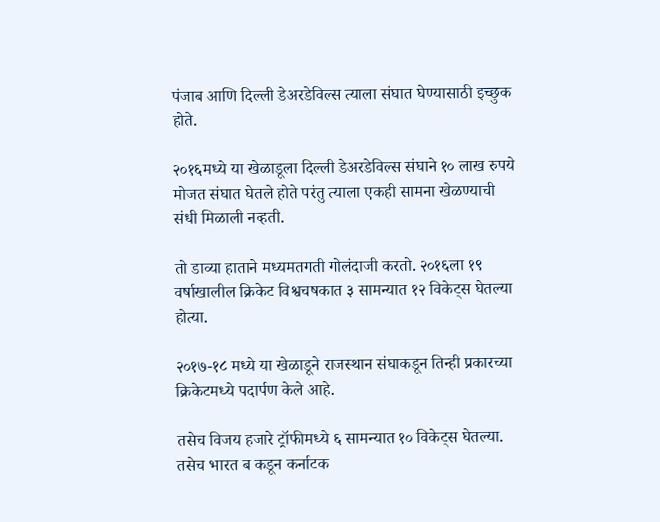पंजाब आणि दिल्ली डेअरडेविल्स त्याला संघात घेण्यासाठी इच्छुक होते.

२०१६मध्ये या खेळाडूला दिल्ली डेअरडेविल्स संघाने १० लाख रुपये मोजत संघात घेतले होते परंतु त्याला एकही सामना खेळण्याची संधी मिळाली नव्हती.

तो डाव्या हाताने मध्यमतगती गोलंदाजी करतो. २०१६ला १९ वर्षाखालील क्रिकेट विश्वचषकात ३ सामन्यात १२ विकेट्स घेतल्या होत्या.

२०१७-१८ मध्ये या खेळाडूने राजस्थान संघाकडून तिन्ही प्रकारच्या क्रिकेटमध्ये पदार्पण केले आहे.

तसेच विजय हजारे ट्रॉफीमध्ये ६ सामन्यात १० विकेट्स घेतल्या. तसेच भारत ब कडून कर्नाटक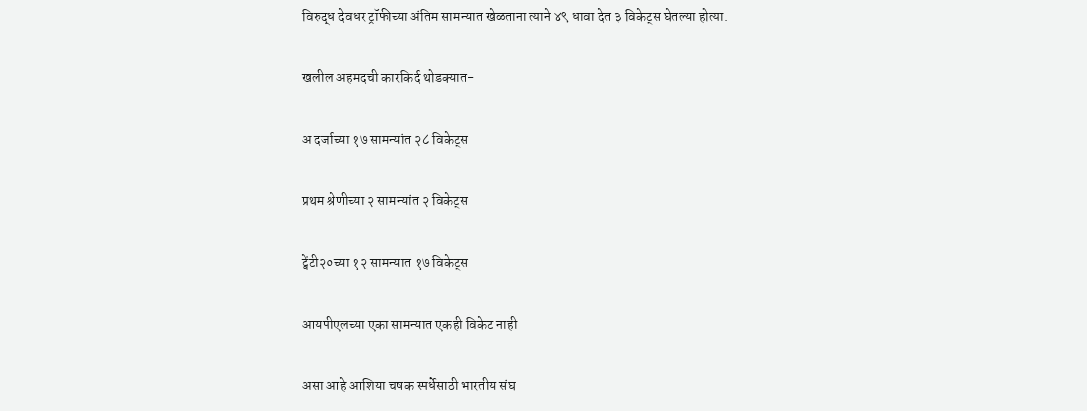विरुद्ध देवधर ट्रॉफीच्या अंतिम सामन्यात खेळताना त्याने ४९ धावा देत ३ विकेट्स घेतल्या होत्या.

खलील अहमदची कारकिर्द थोडक्यात-

अ दर्जाच्या १७ सामन्यांत २८ विकेट्स

प्रथम श्रेणीच्या २ सामन्यांत २ विकेट्स

ट्वेंटी२०च्या १२ सामन्यात १७ विकेट्स

आयपीएलच्या एका सामन्यात एकही विकेट नाही

असा आहे आशिया चषक स्पर्धेसाठी भारतीय संघ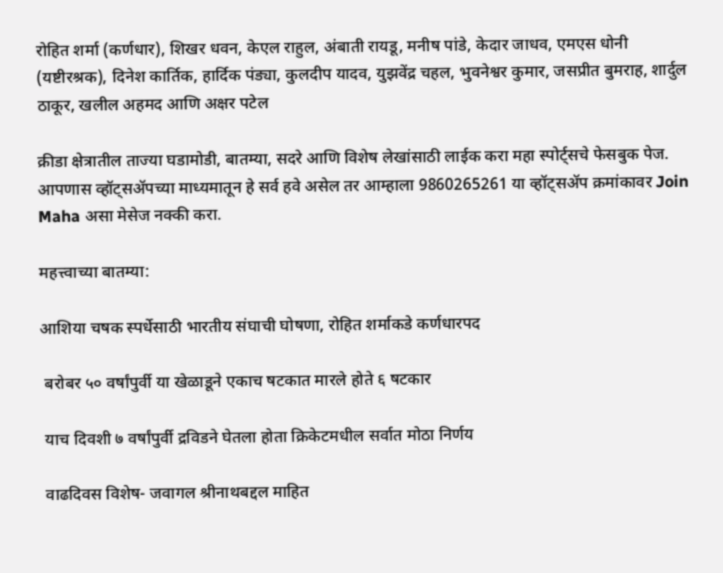रोहित शर्मा (कर्णधार), शिखर धवन, केएल राहुल, अंबाती रायडू, मनीष पांडे, केदार जाधव, एमएस धोनी (यष्टीरश्रक), दिनेश कार्तिक, हार्दिक पंड्या, कुलदीप यादव, युझवेंद्र चहल, भुवनेश्वर कुमार, जसप्रीत बुमराह, शार्दुल ठाकूर, खलील अहमद आणि अक्षर पटेल

क्रीडा क्षेत्रातील ताज्या घडामोडी, बातम्या, सदरे आणि विशेष लेखांसाठी लाईक करा महा स्पोर्ट्सचे फेसबुक पेज. आपणास व्हॉट्सॲपच्या माध्यमातून हे सर्व हवे असेल तर आम्हाला 9860265261 या व्हॉट्सॲप क्रमांकावर Join Maha असा मेसेज नक्की करा.

महत्त्वाच्या बातम्या:

आशिया चषक स्पर्धेसाठी भारतीय संघाची घोषणा, रोहित शर्माकडे कर्णधारपद

 बरोबर ५० वर्षांपुर्वी या खेळाडूने एकाच षटकात मारले होते ६ षटकार

 याच दिवशी ७ वर्षांपुर्वी द्रविडने घेतला होता क्रिकेटमधील सर्वात मोठा निर्णय

 वाढदिवस विशेष- जवागल श्रीनाथबद्दल माहित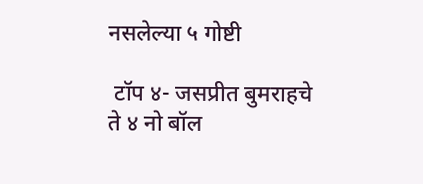नसलेल्या ५ गोष्टी

 टॉप ४- जसप्रीत बुमराहचे ते ४ नो बॉल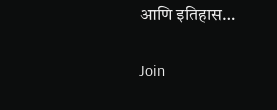आणि इतिहास…

Join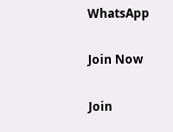WhatsApp

Join Now

Join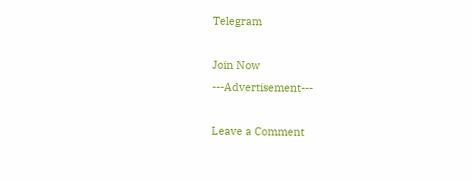Telegram

Join Now
---Advertisement---

Leave a Comment